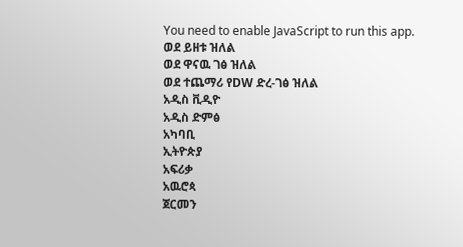You need to enable JavaScript to run this app.
ወደ ይዘቱ ዝለል
ወደ ዋናዉ ገፅ ዝለል
ወደ ተጨማሪ የDW ድረ-ገፅ ዝለል
አዲስ ቪዲዮ
አዲስ ድምፅ
አካባቢ
ኢትዮጵያ
አፍሪቃ
አዉሮጳ
ጀርመን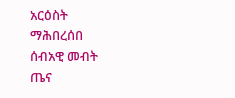አርዕስት
ማሕበረሰበ
ሰብአዊ መብት
ጤና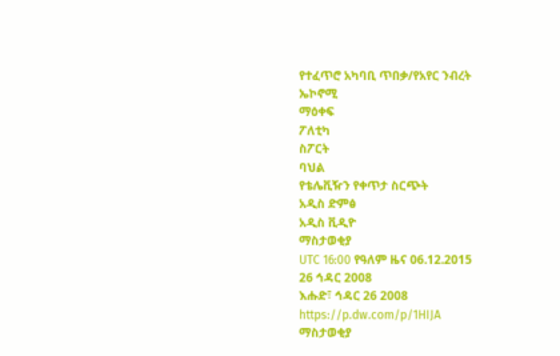የተፈጥሮ አካባቢ ጥበቃ/የአየር ንብረት
ኤኮኖሚ
ማዕቀፍ
ፖለቲካ
ስፖርት
ባህል
የቴሌቪዥን የቀጥታ ስርጭት
አዲስ ድምፅ
አዲስ ቪዲዮ
ማስታወቂያ
UTC 16:00 የዓለም ዜና 06.12.2015
26 ኅዳር 2008
እሑድ፣ ኅዳር 26 2008
https://p.dw.com/p/1HIJA
ማስታወቂያ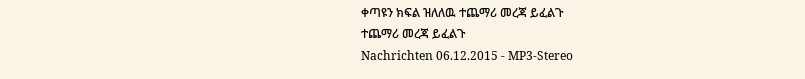ቀጣዩን ክፍል ዝለለዉ ተጨማሪ መረጃ ይፈልጉ
ተጨማሪ መረጃ ይፈልጉ
Nachrichten 06.12.2015 - MP3-Stereo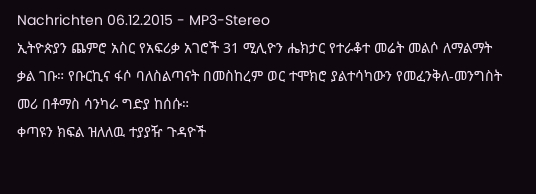Nachrichten 06.12.2015 - MP3-Stereo
ኢትዮጵያን ጨምሮ አስር የአፍሪቃ አገሮች 31 ሚሊዮን ሔክታር የተራቆተ መሬት መልሶ ለማልማት ቃል ገቡ። የቡርኪና ፋሶ ባለስልጣናት በመስከረም ወር ተሞክሮ ያልተሳካውን የመፈንቅለ-መንግስት መሪ በቶማስ ሳንካራ ግድያ ከሰሱ።
ቀጣዩን ክፍል ዝለለዉ ተያያዥ ጉዳዮች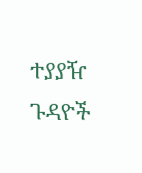ተያያዥ ጉዳዮች